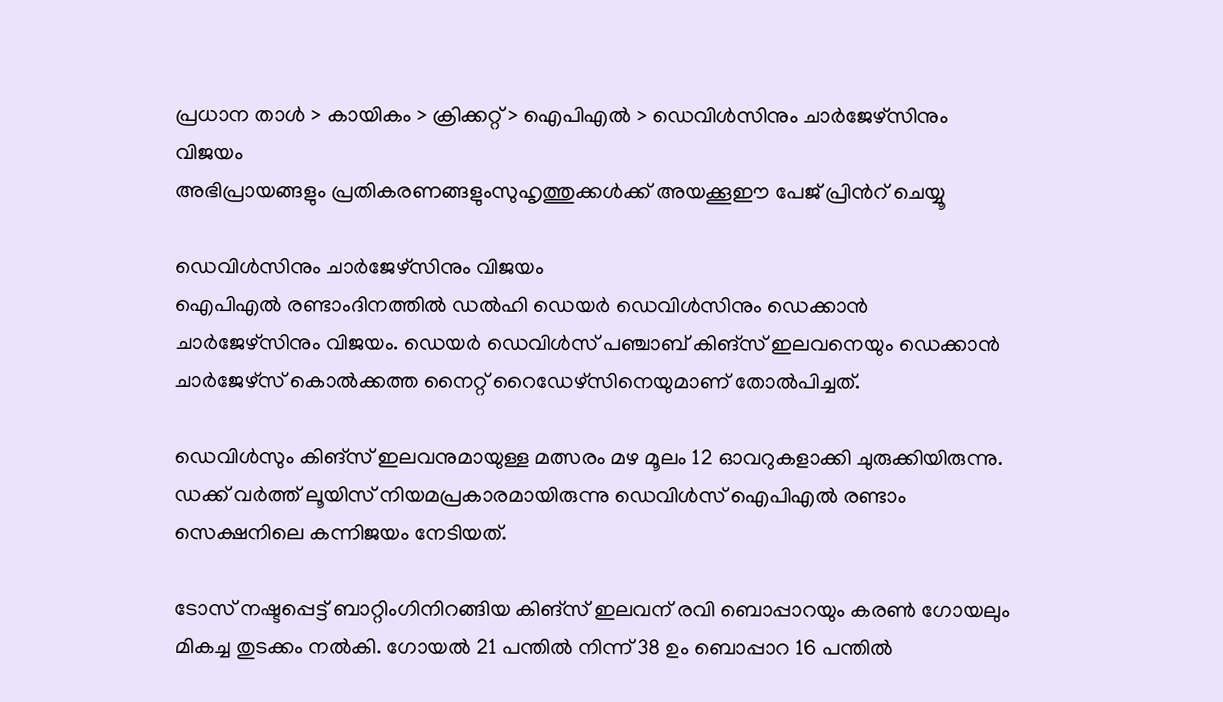പ്രധാന താള്‍ > കായികം > ക്രിക്കറ്റ്‌ > ഐപിഎല്‍ > ഡെവിള്‍സിനും ചാര്‍ജേഴ്സിനും വിജയം
അഭിപ്രായങ്ങളും പ്രതികരണങ്ങളുംസുഹൃത്തുക്കള്‍ക്ക് അയക്കൂഈ പേജ് പ്രിന്‍റ് ചെയ്യൂ

ഡെവിള്‍സിനും ചാര്‍ജേഴ്സിനും വിജയം
ഐപി‌എല്‍ രണ്ടാംദിനത്തില്‍ ഡല്‍ഹി ഡെയര്‍ ഡെവിള്‍സിനും ഡെക്കാന്‍ ചാര്‍ജേഴ്സിനും വിജയം. ഡെയര്‍ ഡെവിള്‍സ് പഞ്ചാബ് കിങ്സ് ഇലവനെയും ഡെക്കാന്‍ ചാര്‍ജേഴ്സ് കൊല്‍ക്കത്ത നൈറ്റ് റൈഡേഴ്സിനെയുമാണ് തോല്‍‌പിച്ചത്.

ഡെവിള്‍സും കിങ്സ് ഇലവനുമായുള്ള മത്സരം മഴ മൂലം 12 ഓവറുകളാക്കി ചുരുക്കിയിരുന്നു. ഡക്ക് വര്‍ത്ത് ലൂയിസ് നിയമപ്രകാരമായിരുന്നു ഡെവിള്‍സ് ഐപി‌എല്‍ രണ്ടാം സെക്ഷനിലെ കന്നിജയം നേടിയത്.

ടോസ് നഷ്ടപ്പെട്ട് ബാറ്റിംഗിനിറങ്ങിയ കിങ്സ് ഇലവന് രവി ബൊപ്പാറയും കരണ്‍ ഗോയലും മികച്ച തുടക്കം നല്‍കി. ഗോയല്‍ 21 പന്തില്‍ നിന്ന് 38 ഉം ബൊപ്പാറ 16 പന്തില്‍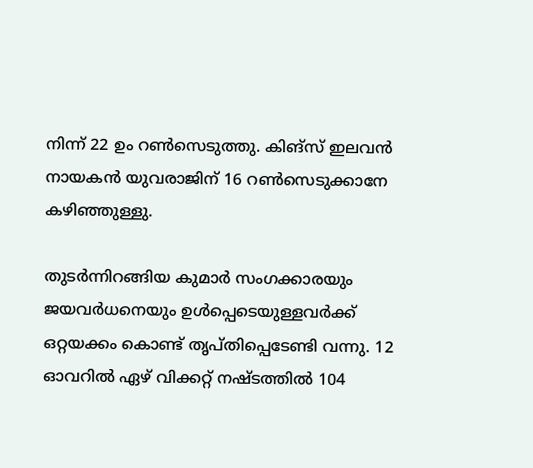നിന്ന് 22 ഉം റണ്‍സെടുത്തു. കിങ്സ് ഇലവന്‍ നായകന്‍ യുവരാജിന് 16 റണ്‍സെടുക്കാനേ കഴിഞ്ഞുള്ളു.

തുടര്‍ന്നിറങ്ങിയ കുമാര്‍ സംഗക്കാരയും ജയവര്‍ധനെയും ഉള്‍പ്പെടെയുള്ളവര്‍ക്ക് ഒറ്റയക്കം കൊണ്ട് തൃപ്തിപ്പെടേണ്ടി വന്നു. 12 ഓവറില്‍ ഏഴ് വിക്കറ്റ് നഷ്ടത്തില്‍ 104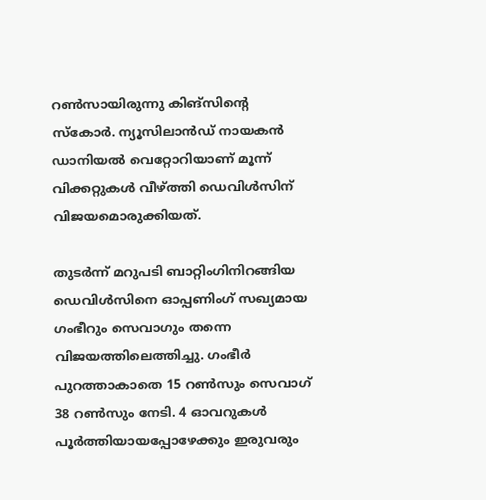റണ്‍സായിരുന്നു കിങ്സിന്‍റെ സ്കോര്‍. ന്യൂസിലാന്‍ഡ് നായകന്‍ ഡാനിയല്‍ വെറ്റോറിയാണ് മൂന്ന് വിക്കറ്റുകള്‍ വീഴ്ത്തി ഡെവിള്‍സിന് വിജയമൊരുക്കിയത്.

തുടര്‍ന്ന് മറുപടി ബാറ്റിംഗിനിറങ്ങിയ ഡെവിള്‍സിനെ ഓപ്പണിംഗ് സഖ്യമായ ഗംഭീറും സെവാഗും തന്നെ വിജയത്തിലെത്തിച്ചു. ഗംഭീര്‍ പുറത്താകാതെ 15 റണ്‍സും സെവാഗ് 38 റണ്‍സും നേടി. 4 ഓവറുകള്‍ പൂര്‍ത്തിയായപ്പോഴേക്കും ഇരുവരും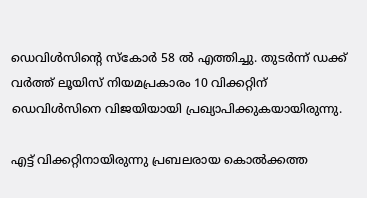ഡെവിള്‍സിന്‍റെ സ്കോര്‍ 58 ല്‍ എത്തിച്ചു. തുടര്‍ന്ന് ഡക്ക് വര്‍ത്ത് ലൂയിസ് നിയമപ്രകാരം 10 വിക്കറ്റിന് ഡെവിള്‍സിനെ വിജയിയായി പ്രഖ്യാപിക്കുകയായിരുന്നു.

എട്ട് വിക്കറ്റിനായിരുന്നു പ്രബലരായ കൊല്‍ക്കത്ത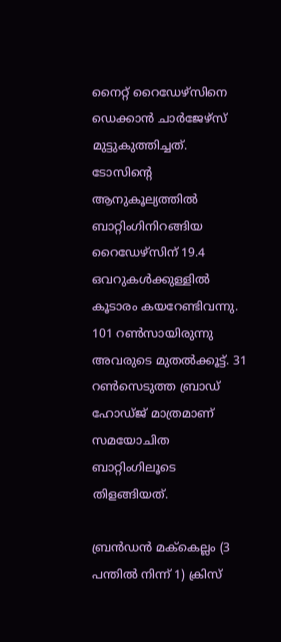നൈറ്റ് റൈഡേഴ്സിനെ ഡെക്കാന്‍ ചാര്‍ജേഴ്സ് മുട്ടുകുത്തിച്ചത്. ടോസിന്‍റെ ആനുകൂല്യത്തില്‍ ബാറ്റിംഗിനിറങ്ങിയ റൈഡേഴ്സിന് 19.4 ഒവറുകള്‍ക്കുള്ളില്‍ കൂടാരം കയറേണ്ടിവന്നു. 101 റണ്‍സായിരുന്നു അവരുടെ മുതല്‍ക്കൂട്ട്. 31 റണ്‍സെടുത്ത ബ്രാഡ് ഹോഡ്ജ് മാത്രമാണ് സമയോചിത ബാറ്റിംഗിലൂടെ തിളങ്ങിയത്.

ബ്രന്‍ഡന്‍ മക്‍കെല്ലം (3 പന്തില്‍ നിന്ന് 1) ക്രിസ്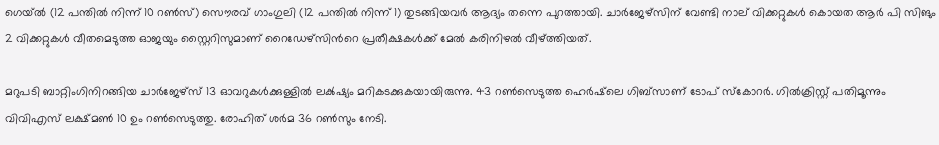ഗെയ്‌ല്‍ (12 പന്തില്‍ നിന്ന് 10 റണ്‍സ്) സൌരവ് ഗാംഗുലി (12 പന്തില്‍ നിന്ന് 1) തുടങ്ങിയവര്‍ ആദ്യം തന്നെ പുറത്തായി. ചാര്‍ജേഴ്സിന് വേണ്ടി നാല് വിക്കറ്റുകള്‍ കൊയത ആര്‍ പി സിങും 2 വിക്കറ്റുകള്‍ വീതമെടുത്ത ഓജയും സ്റ്റൈറിസുമാണ് റൈഡേഴ്സിന്‍റെ പ്രതീക്ഷകള്‍ക്ക് മേല്‍ കരിനിഴല്‍ വീഴ്ത്തിയത്.

മറുപടി ബാറ്റിംഗിനിറങ്ങിയ ചാര്‍ജേഴ്സ് 13 ഓവറുകള്‍ക്കുള്ളില്‍ ലക്‍ഷ്യം മറികടക്കുകയായിരുന്നു. 43 റണ്‍സെടുത്ത ഹെര്‍ഷ്‌ലെ ഗിബ്സാണ് ടോപ് സ്കോറര്‍. ഗില്‍ക്രിസ്റ്റ് പതിമൂന്നും വിവി‌എസ് ലക്ഷ്മണ്‍ 10 ഉം റണ്‍സെടുത്തു. രോഹിത് ശര്‍മ 36 റണ്‍സും നേടി.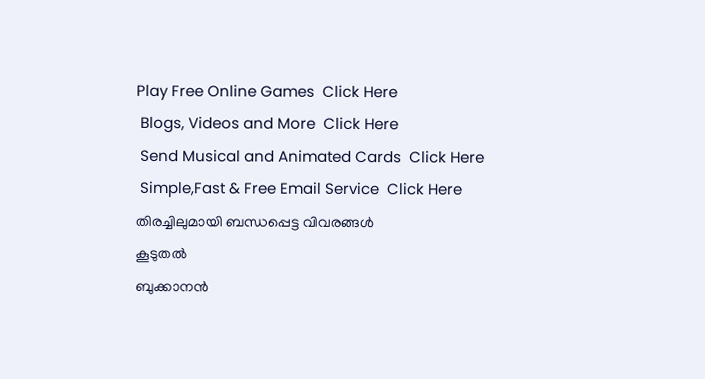Play Free Online Games  Click Here
 Blogs, Videos and More  Click Here
 Send Musical and Animated Cards  Click Here
 Simple,Fast & Free Email Service  Click Here
തിരച്ചിലുമായി ബന്ധപ്പെട്ട വിവരങ്ങള്‍
കൂടുതല്‍
ബുക്കാനന്‍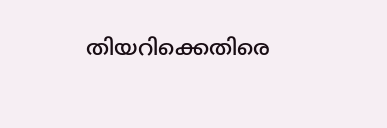തിയറിക്കെതിരെ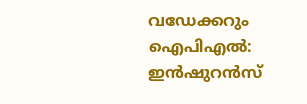വഡേക്കറും
ഐപി‌എല്‍: ഇന്‍ഷുറന്‍സ്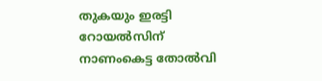തുകയും ഇരട്ടി
റോയല്‍‌സിന് നാണംകെട്ട തോല്‍വി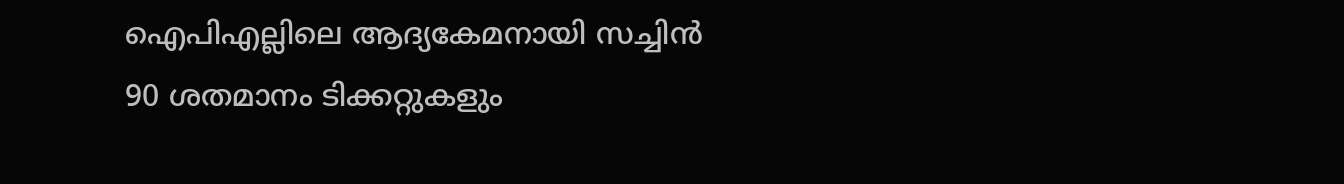ഐപി‌എല്ലിലെ ആദ്യകേമനായി സച്ചിന്‍
90 ശതമാനം ടിക്കറ്റുകളും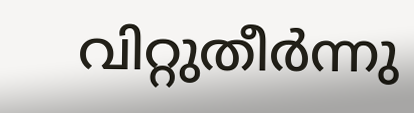വിറ്റുതീര്‍ന്നു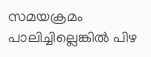സമയക്രമം പാലിച്ചില്ലെങ്കില്‍ പിഴ